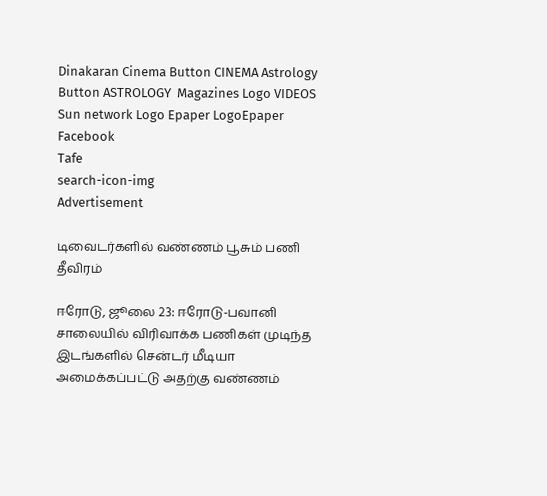Dinakaran Cinema Button CINEMA Astrology Button ASTROLOGY  Magazines Logo VIDEOS Sun network Logo Epaper LogoEpaper Facebook
Tafe
search-icon-img
Advertisement

டிவைடர்களில் வண்ணம் பூசும் பணி தீவிரம்

ஈரோடு, ஜூலை 23: ஈரோடு-பவானி சாலையில் விரிவாக்க பணிகள் முடிந்த இடங்களில் சென்டர் மீடியா அமைக்கப்பட்டு அதற்கு வண்ணம்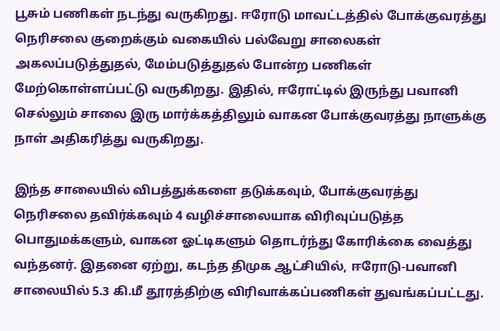பூசும் பணிகள் நடந்து வருகிறது. ஈரோடு மாவட்டத்தில் போக்குவரத்து நெரிசலை குறைக்கும் வகையில் பல்வேறு சாலைகள் அகலப்படுத்துதல், மேம்படுத்துதல் போன்ற பணிகள் மேற்கொள்ளப்பட்டு வருகிறது. இதில், ஈரோட்டில் இருந்து பவானி செல்லும் சாலை இரு மார்க்கத்திலும் வாகன போக்குவரத்து நாளுக்கு நாள் அதிகரித்து வருகிறது.

இந்த சாலையில் விபத்துக்களை தடுக்கவும், போக்குவரத்து நெரிசலை தவிர்க்கவும் 4 வழிச்சாலையாக விரிவுப்படுத்த பொதுமக்களும், வாகன ஓட்டிகளும் தொடர்ந்து கோரிக்கை வைத்து வந்தனர். இதனை ஏற்று, கடந்த திமுக ஆட்சியில், ஈரோடு-பவானி சாலையில் 5.3 கி.மீ தூரத்திற்கு விரிவாக்கப்பணிகள் துவங்கப்பட்டது.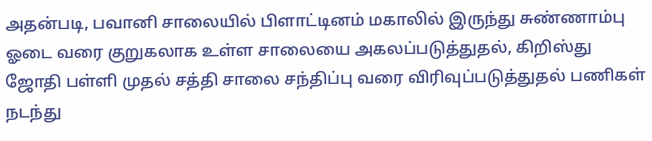அதன்படி, பவானி சாலையில் பிளாட்டினம் மகாலில் இருந்து சுண்ணாம்பு ஓடை வரை குறுகலாக உள்ள சாலையை அகலப்படுத்துதல், கிறிஸ்து ஜோதி பள்ளி முதல் சத்தி சாலை சந்திப்பு வரை விரிவுப்படுத்துதல் பணிகள் நடந்து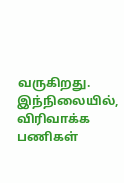வருகிறது. இந்நிலையில், விரிவாக்க பணிகள்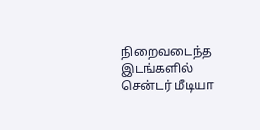நிறைவடைந்த இடங்களில் சென்டர் மீடியா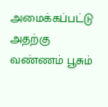அமைக்கப்பட்டு அதற்கு வண்ணம் பூசும்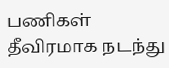பணிகள் தீவிரமாக நடந்து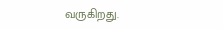வருகிறது.